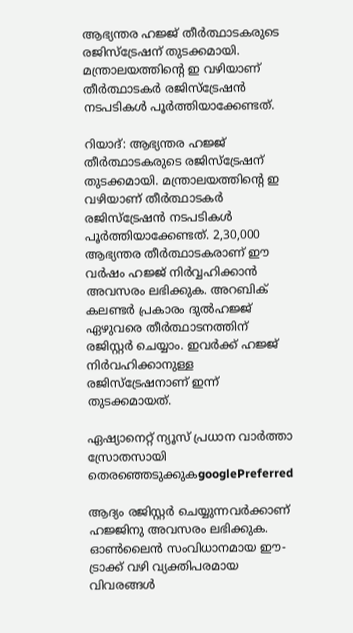ആഭ്യന്തര ഹജ്ജ് തീർത്ഥാടകരുടെ രജിസ്ട്രേഷന് തുടക്കമായി. മന്ത്രാലയത്തിന്റെ ഇ വഴിയാണ് തീർത്ഥാടകർ രജിസ്‌ട്രേഷൻ നടപടികൾ പൂർത്തിയാക്കേണ്ടത്.

റിയാദ്: ആഭ്യന്തര ഹജ്ജ് തീർത്ഥാടകരുടെ രജിസ്ട്രേഷന് തുടക്കമായി. മന്ത്രാലയത്തിന്റെ ഇ വഴിയാണ് തീർത്ഥാടകർ രജിസ്‌ട്രേഷൻ നടപടികൾ പൂർത്തിയാക്കേണ്ടത്. 2,30,000 ആഭ്യന്തര തീർത്ഥാടകരാണ് ഈ വർഷം ഹജ്ജ് നിർവ്വഹിക്കാൻ അവസരം ലഭിക്കുക. അറബിക് കലണ്ടർ പ്രകാരം ദുൽഹജ്ജ് ഏഴുവരെ തീർത്ഥാടനത്തിന് രജിസ്റ്റർ ചെയ്യാം. ഇവർക്ക് ഹജ്ജ് നിർവഹിക്കാനുള്ള രജിസ്ട്രേഷനാണ് ഇന്ന് തുടക്കമായത്.

ഏഷ്യാനെറ്റ് ന്യൂസ് പ്രധാന വാർത്താ സ്രോതസായി തെരഞ്ഞെടുക്കുകgooglePreferred

ആദ്യം രജിസ്റ്റർ ചെയ്യുന്നവർക്കാണ് ഹജ്ജിനു അവസരം ലഭിക്കുക. ഓൺലൈൻ സംവിധാനമായ ഈ- ട്രാക്ക് വഴി വ്യക്തിപരമായ വിവരങ്ങൾ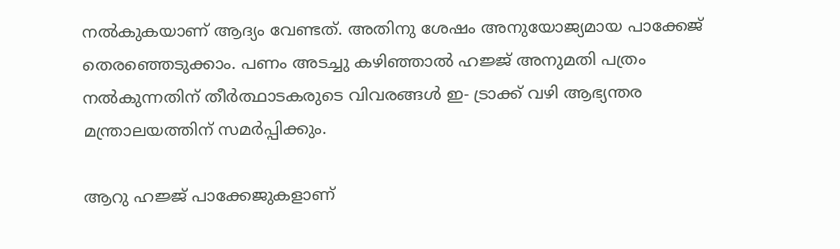നൽകുകയാണ് ആദ്യം വേണ്ടത്. അതിനു ശേഷം അനുയോജ്യമായ പാക്കേജ് തെരഞ്ഞെടുക്കാം. പണം അടച്ചു കഴിഞ്ഞാൽ ഹജ്ജ് അനുമതി പത്രം നൽകുന്നതിന് തീർത്ഥാടകരുടെ വിവരങ്ങൾ ഇ- ട്രാക്ക് വഴി ആഭ്യന്തര മന്ത്രാലയത്തിന് സമർപ്പിക്കും.

ആറു ഹജ്ജ് പാക്കേജുകളാണ്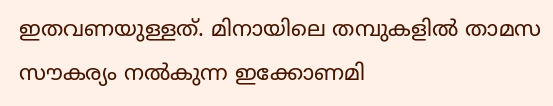ഇതവണയുള്ളത്. മിനായിലെ തമ്പുകളിൽ താമസ സൗകര്യം നൽകുന്ന ഇക്കോണമി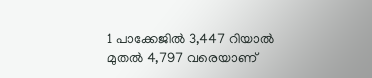1 പാക്കേജിൽ 3,447 റിയാൽ മുതൽ 4,797 വരെയാണ്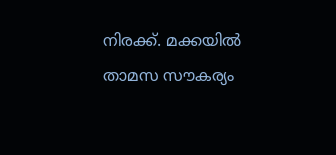നിരക്ക്. മക്കയിൽ താമസ സൗകര്യം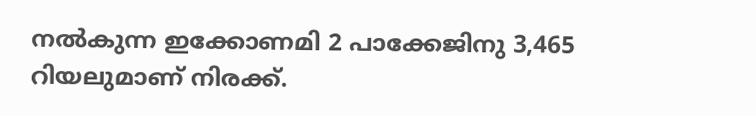നൽകുന്ന ഇക്കോണമി 2 പാക്കേജിനു 3,465 റിയലുമാണ് നിരക്ക്.